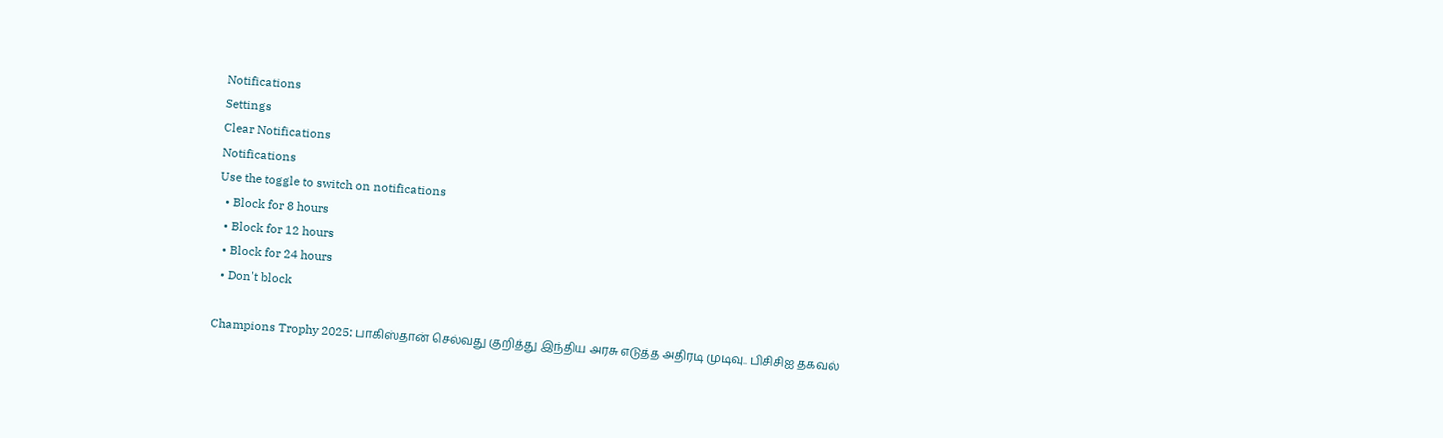Notifications
Settings
Clear Notifications
Notifications
Use the toggle to switch on notifications
  • Block for 8 hours
  • Block for 12 hours
  • Block for 24 hours
  • Don't block

Champions Trophy 2025: பாகிஸ்தான் செல்வது குறித்து இந்திய அரசு எடுத்த அதிரடி முடிவு.. பிசிசிஐ தகவல்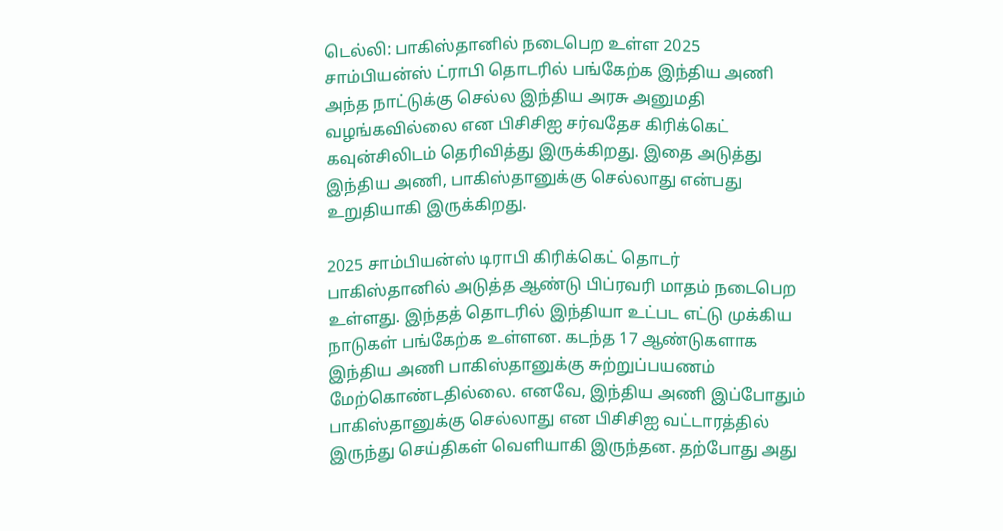டெல்லி: பாகிஸ்தானில் நடைபெற உள்ள 2025 சாம்பியன்ஸ் ட்ராபி தொடரில் பங்கேற்க இந்திய அணி அந்த நாட்டுக்கு செல்ல இந்திய அரசு அனுமதி வழங்கவில்லை என பிசிசிஐ சர்வதேச கிரிக்கெட் கவுன்சிலிடம் தெரிவித்து இருக்கிறது. இதை அடுத்து இந்திய அணி, பாகிஸ்தானுக்கு செல்லாது என்பது உறுதியாகி இருக்கிறது.

2025 சாம்பியன்ஸ் டிராபி கிரிக்கெட் தொடர் பாகிஸ்தானில் அடுத்த ஆண்டு பிப்ரவரி மாதம் நடைபெற உள்ளது. இந்தத் தொடரில் இந்தியா உட்பட எட்டு முக்கிய நாடுகள் பங்கேற்க உள்ளன. கடந்த 17 ஆண்டுகளாக இந்திய அணி பாகிஸ்தானுக்கு சுற்றுப்பயணம் மேற்கொண்டதில்லை. எனவே, இந்திய அணி இப்போதும் பாகிஸ்தானுக்கு செல்லாது என பிசிசிஐ வட்டாரத்தில் இருந்து செய்திகள் வெளியாகி இருந்தன. தற்போது அது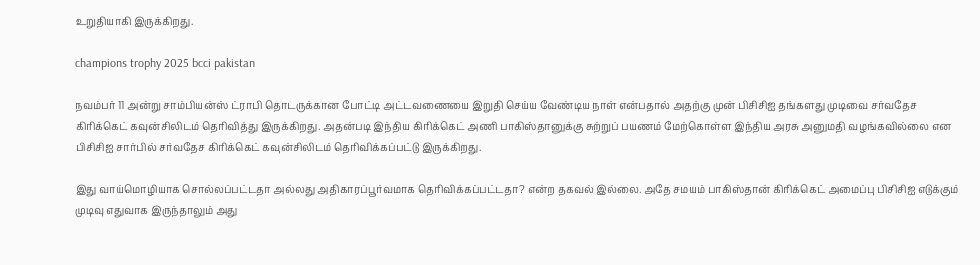உறுதியாகி இருக்கிறது.

champions trophy 2025 bcci pakistan

நவம்பர் 11 அன்று சாம்பியன்ஸ் ட்ராபி தொடருக்கான போட்டி அட்டவணையை இறுதி செய்ய வேண்டிய நாள் என்பதால் அதற்கு முன் பிசிசிஐ தங்களது முடிவை சர்வதேச கிரிக்கெட் கவுன்சிலிடம் தெரிவித்து இருக்கிறது. அதன்படி இந்திய கிரிக்கெட் அணி பாகிஸ்தானுக்கு சுற்றுப் பயணம் மேற்கொள்ள இந்திய அரசு அனுமதி வழங்கவில்லை என பிசிசிஐ சார்பில் சர்வதேச கிரிக்கெட் கவுன்சிலிடம் தெரிவிக்கப்பட்டு இருக்கிறது.

இது வாய்மொழியாக சொல்லப்பட்டதா அல்லது அதிகாரப்பூர்வமாக தெரிவிக்கப்பட்டதா? என்ற தகவல் இல்லை. அதே சமயம் பாகிஸ்தான் கிரிக்கெட் அமைப்பு பிசிசிஐ எடுக்கும் முடிவு எதுவாக இருந்தாலும் அது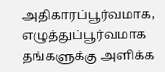அதிகாரப்பூர்வமாக, எழுத்துப்பூர்வமாக தங்களுக்கு அளிக்க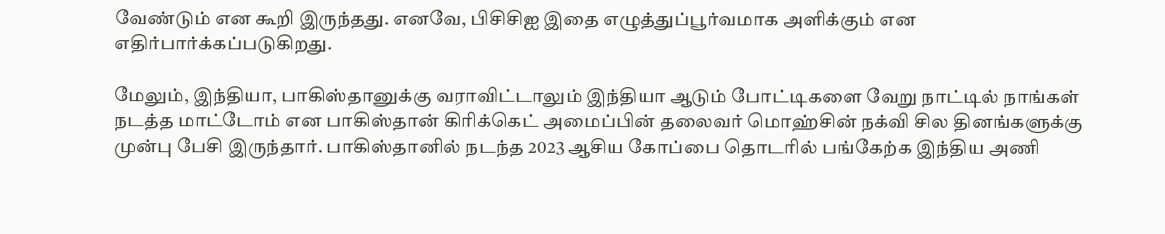வேண்டும் என கூறி இருந்தது. எனவே, பிசிசிஐ இதை எழுத்துப்பூர்வமாக அளிக்கும் என எதிர்பார்க்கப்படுகிறது.

மேலும், இந்தியா, பாகிஸ்தானுக்கு வராவிட்டாலும் இந்தியா ஆடும் போட்டிகளை வேறு நாட்டில் நாங்கள் நடத்த மாட்டோம் என பாகிஸ்தான் கிரிக்கெட் அமைப்பின் தலைவர் மொஹ்சின் நக்வி சில தினங்களுக்கு முன்பு பேசி இருந்தார். பாகிஸ்தானில் நடந்த 2023 ஆசிய கோப்பை தொடரில் பங்கேற்க இந்திய அணி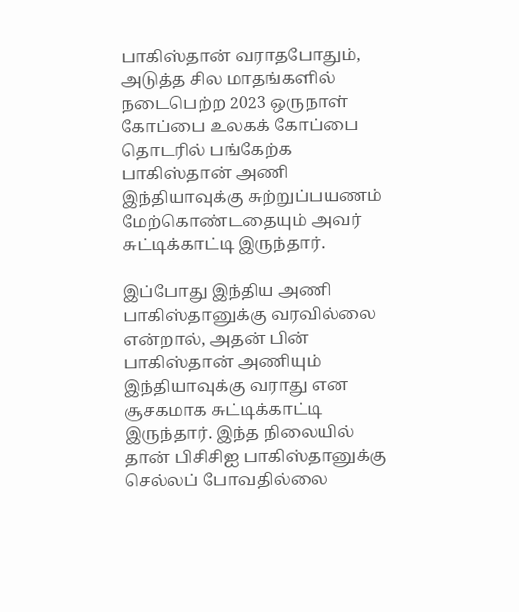பாகிஸ்தான் வராதபோதும், அடுத்த சில மாதங்களில் நடைபெற்ற 2023 ஒருநாள் கோப்பை உலகக் கோப்பை தொடரில் பங்கேற்க பாகிஸ்தான் அணி இந்தியாவுக்கு சுற்றுப்பயணம் மேற்கொண்டதையும் அவர் சுட்டிக்காட்டி இருந்தார்.

இப்போது இந்திய அணி பாகிஸ்தானுக்கு வரவில்லை என்றால், அதன் பின் பாகிஸ்தான் அணியும் இந்தியாவுக்கு வராது என சூசகமாக சுட்டிக்காட்டி இருந்தார். இந்த நிலையில் தான் பிசிசிஐ பாகிஸ்தானுக்கு செல்லப் போவதில்லை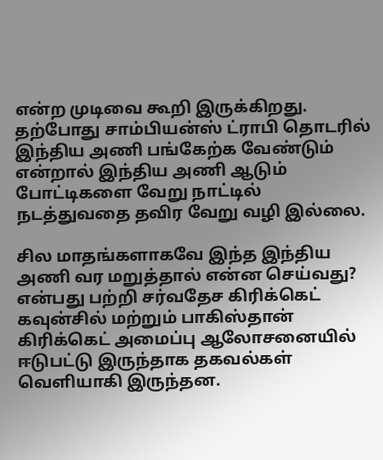என்ற முடிவை கூறி இருக்கிறது. தற்போது சாம்பியன்ஸ் ட்ராபி தொடரில் இந்திய அணி பங்கேற்க வேண்டும் என்றால் இந்திய அணி ஆடும் போட்டிகளை வேறு நாட்டில் நடத்துவதை தவிர வேறு வழி இல்லை.

சில மாதங்களாகவே இந்த இந்திய அணி வர மறுத்தால் என்ன செய்வது? என்பது பற்றி சர்வதேச கிரிக்கெட் கவுன்சில் மற்றும் பாகிஸ்தான் கிரிக்கெட் அமைப்பு ஆலோசனையில் ஈடுபட்டு இருந்தாக தகவல்கள் வெளியாகி இருந்தன.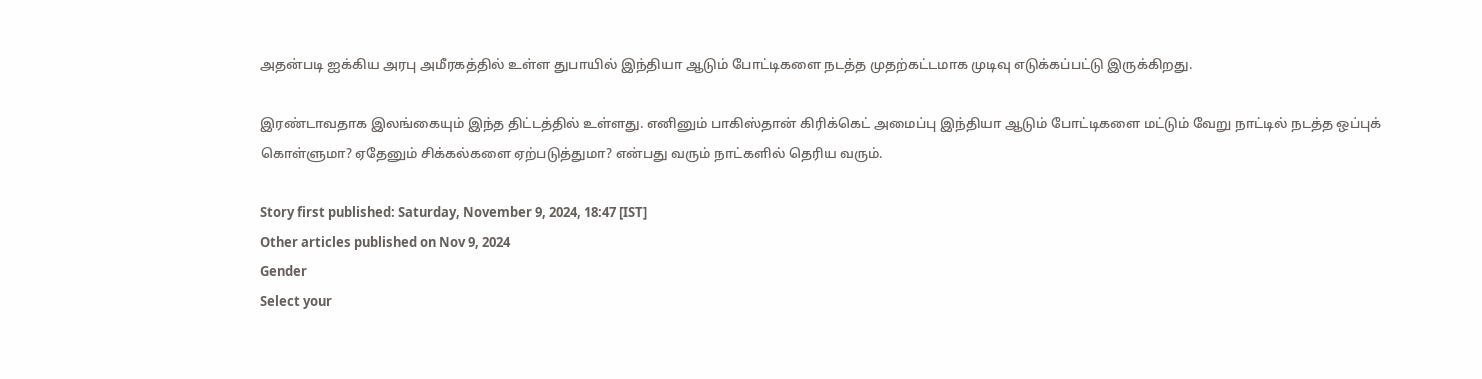அதன்படி ஐக்கிய அரபு அமீரகத்தில் உள்ள துபாயில் இந்தியா ஆடும் போட்டிகளை நடத்த முதற்கட்டமாக முடிவு எடுக்கப்பட்டு இருக்கிறது.

இரண்டாவதாக இலங்கையும் இந்த திட்டத்தில் உள்ளது. எனினும் பாகிஸ்தான் கிரிக்கெட் அமைப்பு இந்தியா ஆடும் போட்டிகளை மட்டும் வேறு நாட்டில் நடத்த ஒப்புக் கொள்ளுமா? ஏதேனும் சிக்கல்களை ஏற்படுத்துமா? என்பது வரும் நாட்களில் தெரிய வரும்.

Story first published: Saturday, November 9, 2024, 18:47 [IST]
Other articles published on Nov 9, 2024
Gender
Select your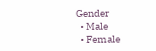Gender
  • Male
  • Female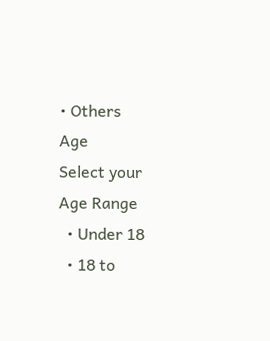• Others
Age
Select your Age Range
  • Under 18
  • 18 to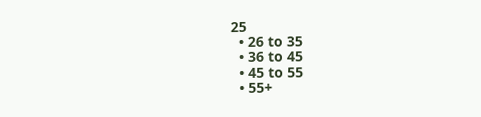25
  • 26 to 35
  • 36 to 45
  • 45 to 55
  • 55+